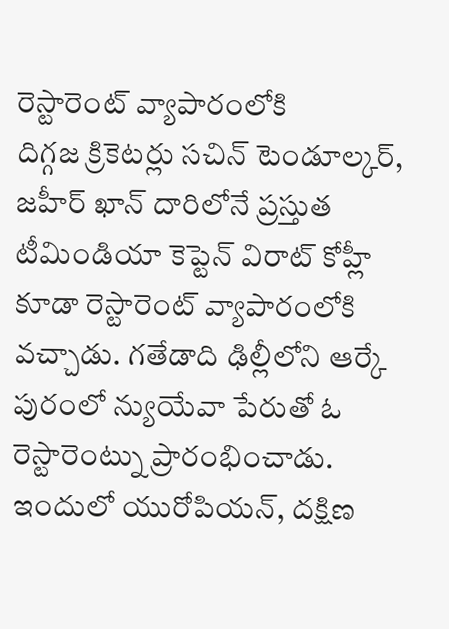రెస్టారెంట్ వ్యాపారంలోకి
దిగ్గజ క్రికెటర్లు సచిన్ టెండూల్కర్, జహీర్ ఖాన్ దారిలోనే ప్రస్తుత టీమిండియా కెప్టెన్ విరాట్ కోహ్లీ కూడా రెస్టారెంట్ వ్యాపారంలోకి వచ్చాడు. గతేడాది ఢిల్లీలోని ఆర్కే పురంలో న్యుయేవా పేరుతో ఓ రెస్టారెంట్ను ప్రారంభించాడు. ఇందులో యురోపియన్, దక్షిణ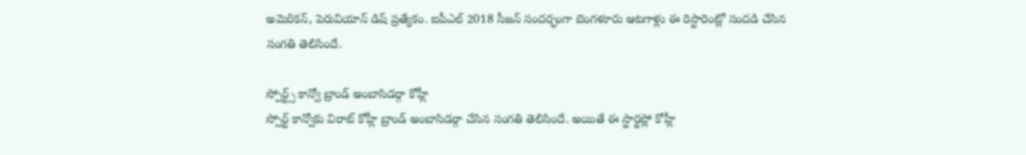అమెరికన్, పెరువియాన్ డిష్ ప్రత్యేకం. ఐపీఎల్ 2018 సీజన్ సందర్భంగా బెంగళూరు ఆటగాళ్లు ఈ రెస్టారెంట్లో సందడి చేసిన సంగతి తెలిసిందే.

స్పోర్ట్స్ కాన్వో బ్రాండ్ అంబాసిడర్గా కోహ్లీ
స్పోర్ట్ కాన్వోకు విరాట్ కోహ్లీ బ్రాండ్ అంబాసిడర్గా చేసిన సంగతి తెలిసిందే. అయితే ఈ స్టార్టప్లో కోహ్లీ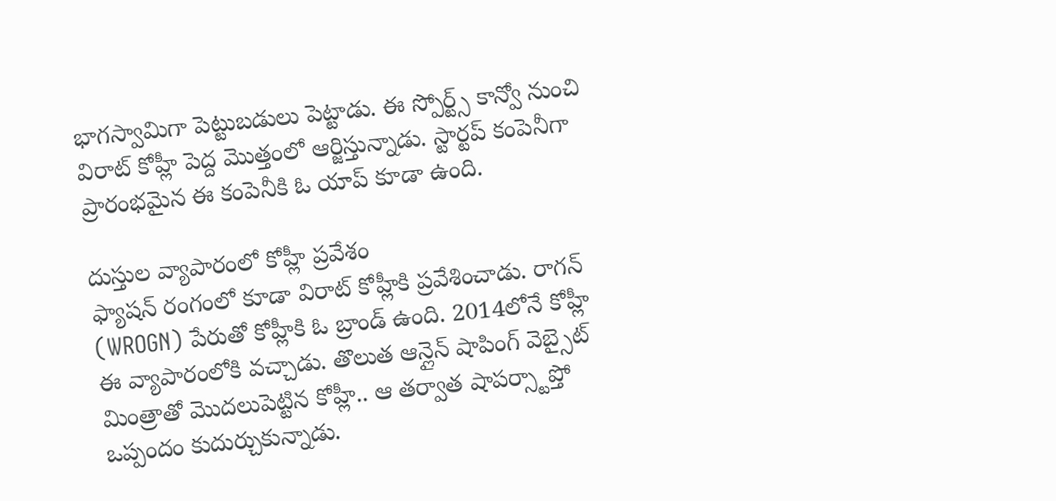భాగస్వామిగా పెట్టుబడులు పెట్టాడు. ఈ స్పోర్ట్స్ కాన్వో నుంచి విరాట్ కోహ్లీ పెద్ద మొత్తంలో ఆర్జిస్తున్నాడు. స్టార్టప్ కంపెనీగా ప్రారంభమైన ఈ కంపెనీకి ఓ యాప్ కూడా ఉంది.

దుస్తుల వ్యాపారంలో కోహ్లీ ప్రవేశం
ఫ్యాషన్ రంగంలో కూడా విరాట్ కోహ్లీకి ప్రవేశించాడు. రాగన్ (WROGN) పేరుతో కోహ్లీకి ఓ బ్రాండ్ ఉంది. 2014లోనే కోహ్లీ ఈ వ్యాపారంలోకి వచ్చాడు. తొలుత ఆన్లైన్ షాపింగ్ వెబ్సైట్ మింత్రాతో మొదలుపెట్టిన కోహ్లీ.. ఆ తర్వాత షాపర్స్టాప్తో ఒప్పందం కుదుర్చుకున్నాడు.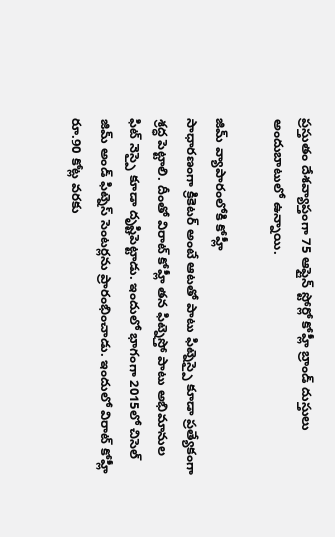ప్రస్తుతం దేశవ్యాప్తంగా 75 ఆఫ్లైన్ స్టోర్లో కోహ్లీ బ్రాండ్ దుస్తులు అందుబాటులో ఉన్నాయి.

జిమ్ వ్యాపారంలోకి కోహ్లీ
సాధారణంగా క్రికెటర్ అంటే ఆటతో పాటు ఫిట్నెస్పై కూడా ప్రత్యేకంగా శ్రద్ధ పెట్టాలి. దీంతో విరాట్ కోహ్లీ తన ఫిట్నెస్తో పాటు అభిమానుల ఫిట్ నెస్పై కూడా దృష్టిపెట్టాడు. ఇందులో భాగంగా 2015లో చిసెల్ జిమ్ అండ్ ఫిట్నెస్ సెంటర్లను ప్రారంభించాడు. ఇందులో విరాట్ కోహ్లీ రూ.90 కోట్ల వరకు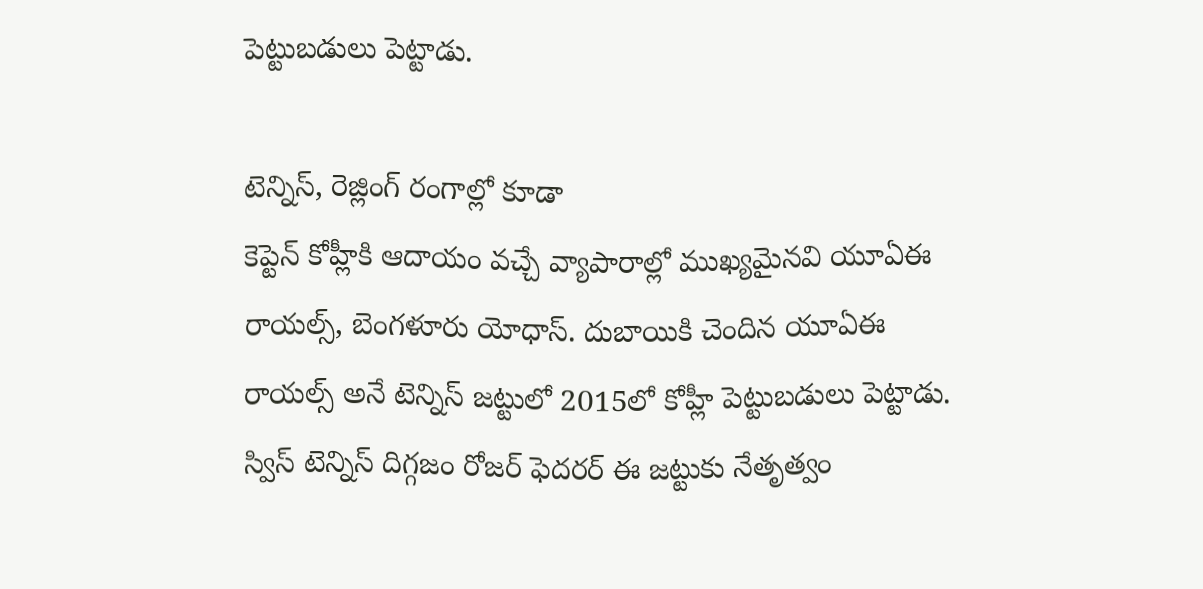పెట్టుబడులు పెట్టాడు.

టెన్నిస్, రెజ్లింగ్ రంగాల్లో కూడా
కెప్టెన్ కోహ్లీకి ఆదాయం వచ్చే వ్యాపారాల్లో ముఖ్యమైనవి యూఏఈ రాయల్స్, బెంగళూరు యోధాస్. దుబాయికి చెందిన యూఏఈ రాయల్స్ అనే టెన్నిస్ జట్టులో 2015లో కోహ్లీ పెట్టుబడులు పెట్టాడు. స్విస్ టెన్నిస్ దిగ్గజం రోజర్ ఫెదరర్ ఈ జట్టుకు నేతృత్వం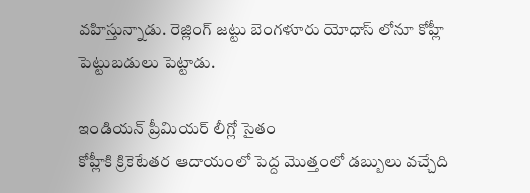వహిస్తున్నాడు. రెజ్లింగ్ జట్టు బెంగళూరు యోధాస్ లోనూ కోహ్లీ పెట్టుబడులు పెట్టాడు.

ఇండియన్ ప్రీమియర్ లీగ్లో సైతం
కోహ్లీకి క్రికెటేతర ఆదాయంలో పెద్ద మొత్తంలో డబ్బులు వచ్చేది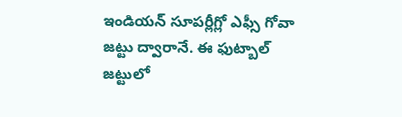ఇండియన్ సూపర్లీగ్లో ఎఫ్సీ గోవా జట్టు ద్వారానే. ఈ ఫుట్బాల్ జట్టులో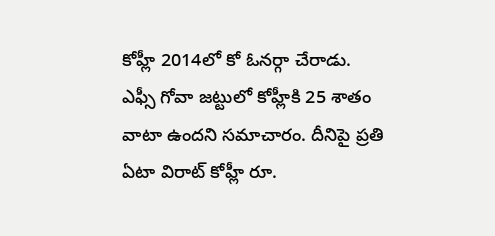కోహ్లీ 2014లో కో ఓనర్గా చేరాడు. ఎఫ్సీ గోవా జట్టులో కోహ్లీకి 25 శాతం వాటా ఉందని సమాచారం. దీనిపై ప్రతి ఏటా విరాట్ కోహ్లీ రూ.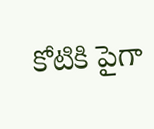కోటికి పైగా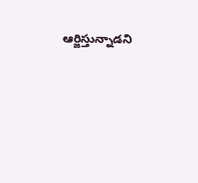ఆర్జిస్తున్నాడని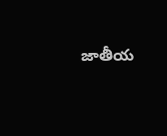జాతీయ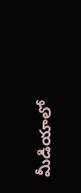మీడియాలో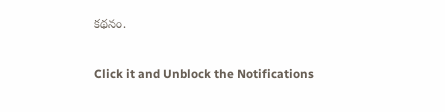కథనం.


Click it and Unblock the Notifications